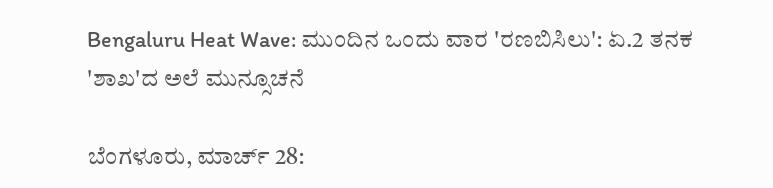Bengaluru Heat Wave: ಮುಂದಿನ ಒಂದು ವಾರ 'ರಣಬಿಸಿಲು': ಏ.2 ತನಕ 'ಶಾಖ'ದ ಅಲೆ ಮುನ್ಸೂಚನೆ

ಬೆಂಗಳೂರು, ಮಾರ್ಚ್ 28: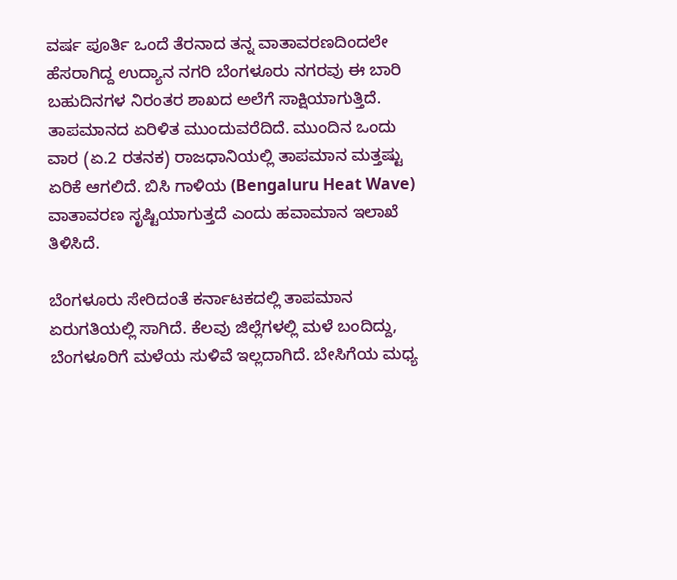ವರ್ಷ ಪೂರ್ತಿ ಒಂದೆ ತೆರನಾದ ತನ್ನ ವಾತಾವರಣದಿಂದಲೇ ಹೆಸರಾಗಿದ್ದ ಉದ್ಯಾನ ನಗರಿ ಬೆಂಗಳೂರು ನಗರವು ಈ ಬಾರಿ ಬಹುದಿನಗಳ ನಿರಂತರ ಶಾಖದ ಅಲೆಗೆ ಸಾಕ್ಷಿಯಾಗುತ್ತಿದೆ. ತಾಪಮಾನದ ಏರಿಳಿತ ಮುಂದುವರೆದಿದೆ. ಮುಂದಿನ ಒಂದು ವಾರ (ಏ.2 ರತನಕ) ರಾಜಧಾನಿಯಲ್ಲಿ ತಾಪಮಾನ ಮತ್ತಷ್ಟು ಏರಿಕೆ ಆಗಲಿದೆ. ಬಿಸಿ ಗಾಳಿಯ (Bengaluru Heat Wave) ವಾತಾವರಣ ಸೃಷ್ಟಿಯಾಗುತ್ತದೆ ಎಂದು ಹವಾಮಾನ ಇಲಾಖೆ ತಿಳಿಸಿದೆ.

ಬೆಂಗಳೂರು ಸೇರಿದಂತೆ ಕರ್ನಾಟಕದಲ್ಲಿ ತಾಪಮಾನ ಏರುಗತಿಯಲ್ಲಿ ಸಾಗಿದೆ. ಕೆಲವು ಜಿಲ್ಲೆಗಳಲ್ಲಿ ಮಳೆ ಬಂದಿದ್ದು, ಬೆಂಗಳೂರಿಗೆ ಮಳೆಯ ಸುಳಿವೆ ಇಲ್ಲದಾಗಿದೆ. ಬೇಸಿಗೆಯ ಮಧ್ಯ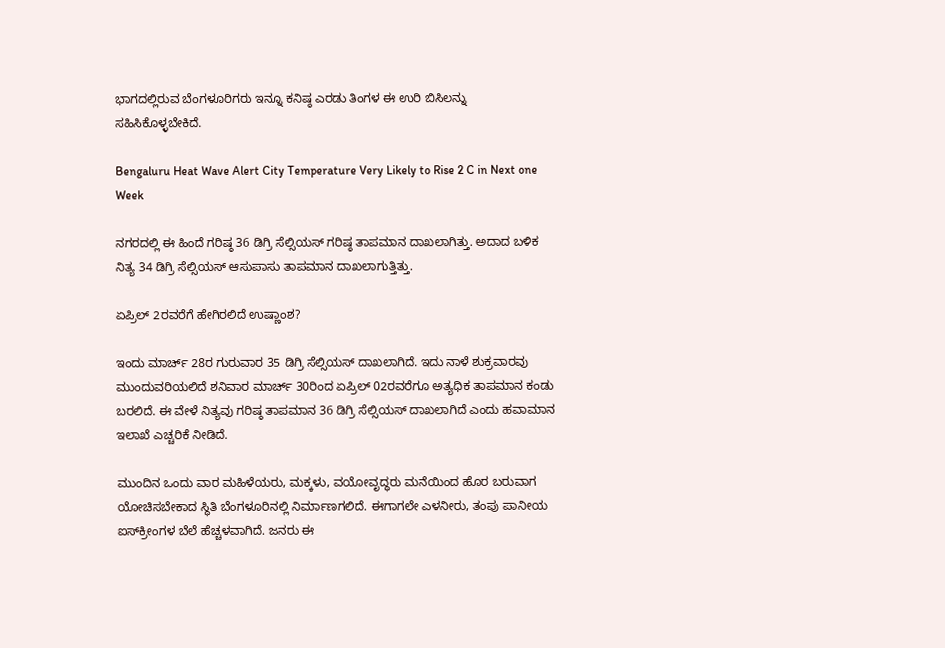ಭಾಗದಲ್ಲಿರುವ ಬೆಂಗಳೂರಿಗರು ಇನ್ನೂ ಕನಿಷ್ಠ ಎರಡು ತಿಂಗಳ ಈ ಉರಿ ಬಿಸಿಲನ್ನು ಸಹಿಸಿಕೊಳ್ಳಬೇಕಿದೆ.

Bengaluru Heat Wave Alert City Temperature Very Likely to Rise 2 C in Next one Week

ನಗರದಲ್ಲಿ ಈ ಹಿಂದೆ ಗರಿಷ್ಠ 36 ಡಿಗ್ರಿ ಸೆಲ್ಸಿಯಸ್ ಗರಿಷ್ಠ ತಾಪಮಾನ ದಾಖಲಾಗಿತ್ತು. ಅದಾದ ಬಳಿಕ ನಿತ್ಯ 34 ಡಿಗ್ರಿ ಸೆಲ್ಸಿಯಸ್ ಆಸುಪಾಸು ತಾಪಮಾನ ದಾಖಲಾಗುತ್ತಿತ್ತು.

ಏಪ್ರಿಲ್ 2ರವರೆಗೆ ಹೇಗಿರಲಿದೆ ಉಷ್ಣಾಂಶ?

ಇಂದು ಮಾರ್ಚ್ 28ರ ಗುರುವಾರ 35 ಡಿಗ್ರಿ ಸೆಲ್ಸಿಯಸ್ ದಾಖಲಾಗಿದೆ. ಇದು ನಾಳೆ ಶುಕ್ರವಾರವು ಮುಂದುವರಿಯಲಿದೆ ಶನಿವಾರ ಮಾರ್ಚ್ 30ರಿಂದ ಏಪ್ರಿಲ್ 02ರವರೆಗೂ ಅತ್ಯಧಿಕ ತಾಪಮಾನ ಕಂಡು ಬರಲಿದೆ. ಈ ವೇಳೆ ನಿತ್ಯವು ಗರಿಷ್ಠ ತಾಪಮಾನ 36 ಡಿಗ್ರಿ ಸೆಲ್ಸಿಯಸ್ ದಾಖಲಾಗಿದೆ ಎಂದು ಹವಾಮಾನ ಇಲಾಖೆ ಎಚ್ಚರಿಕೆ ನೀಡಿದೆ.

ಮುಂದಿನ ಒಂದು ವಾರ ಮಹಿಳೆಯರು, ಮಕ್ಕಳು, ವಯೋವೃದ್ಧರು ಮನೆಯಿಂದ ಹೊರ ಬರುವಾಗ ಯೋಚಿಸಬೇಕಾದ ಸ್ಥಿತಿ ಬೆಂಗಳೂರಿನಲ್ಲಿ ನಿರ್ಮಾಣಗಲಿದೆ. ಈಗಾಗಲೇ ಎಳನೀರು, ತಂಪು ಪಾನೀಯ ಐಸ್‌ಕ್ರೀಂಗಳ ಬೆಲೆ ಹೆಚ್ಚಳವಾಗಿದೆ. ಜನರು ಈ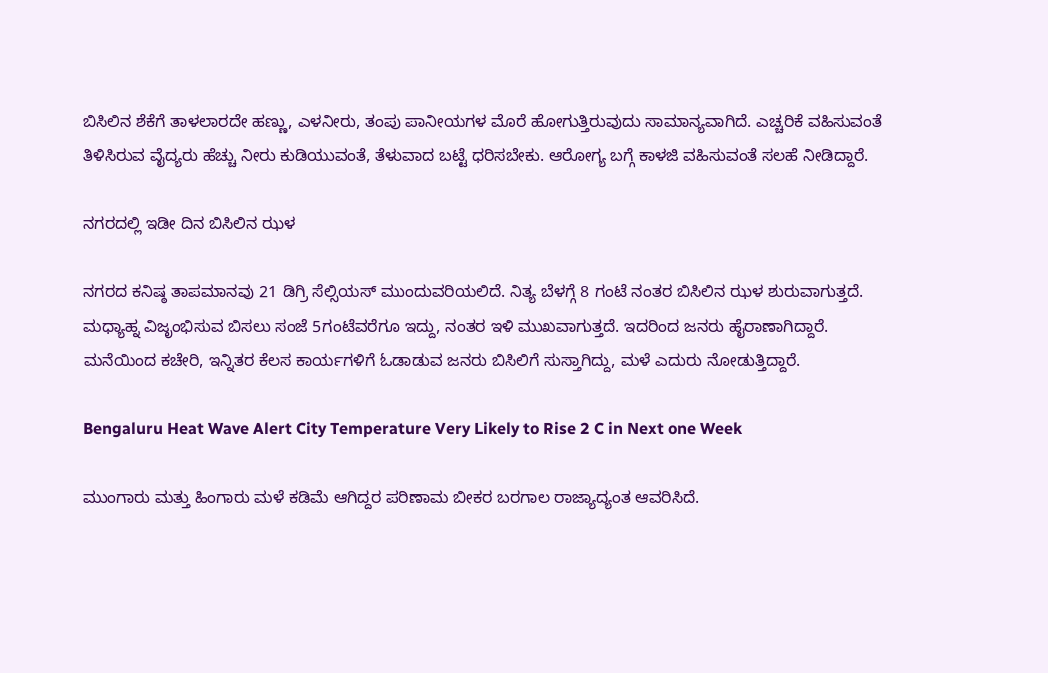ಬಿಸಿಲಿನ ಶೆಕೆಗೆ ತಾಳಲಾರದೇ ಹಣ್ಣು, ಎಳನೀರು, ತಂಪು ಪಾನೀಯಗಳ ಮೊರೆ ಹೋಗುತ್ತಿರುವುದು ಸಾಮಾನ್ಯವಾಗಿದೆ. ಎಚ್ಚರಿಕೆ ವಹಿಸುವಂತೆ ತಿಳಿಸಿರುವ ವೈದ್ಯರು ಹೆಚ್ಚು ನೀರು ಕುಡಿಯುವಂತೆ, ತೆಳುವಾದ ಬಟ್ಟೆ ಧರಿಸಬೇಕು. ಆರೋಗ್ಯ ಬಗ್ಗೆ ಕಾಳಜಿ ವಹಿಸುವಂತೆ ಸಲಹೆ ನೀಡಿದ್ದಾರೆ.

ನಗರದಲ್ಲಿ ಇಡೀ ದಿನ ಬಿಸಿಲಿನ ಝಳ

ನಗರದ ಕನಿಷ್ಠ ತಾಪಮಾನವು 21 ಡಿಗ್ರಿ ಸೆಲ್ಸಿಯಸ್ ಮುಂದುವರಿಯಲಿದೆ. ನಿತ್ಯ ಬೆಳಗ್ಗೆ 8 ಗಂಟೆ ನಂತರ ಬಿಸಿಲಿನ ಝಳ ಶುರುವಾಗುತ್ತದೆ. ಮಧ್ಯಾಹ್ನ ವಿಜೃಂಭಿಸುವ ಬಿಸಲು ಸಂಜೆ 5ಗಂಟೆವರೆಗೂ ಇದ್ದು, ನಂತರ ಇಳಿ ಮುಖವಾಗುತ್ತದೆ. ಇದರಿಂದ ಜನರು ಹೈರಾಣಾಗಿದ್ದಾರೆ. ಮನೆಯಿಂದ ಕಚೇರಿ, ಇನ್ನಿತರ ಕೆಲಸ ಕಾರ್ಯಗಳಿಗೆ ಓಡಾಡುವ ಜನರು ಬಿಸಿಲಿಗೆ ಸುಸ್ತಾಗಿದ್ದು, ಮಳೆ ಎದುರು ನೋಡುತ್ತಿದ್ದಾರೆ.

Bengaluru Heat Wave Alert City Temperature Very Likely to Rise 2 C in Next one Week

ಮುಂಗಾರು ಮತ್ತು ಹಿಂಗಾರು ಮಳೆ ಕಡಿಮೆ ಆಗಿದ್ದರ ಪರಿಣಾಮ ಬೀಕರ ಬರಗಾಲ ರಾಜ್ಯಾದ್ಯಂತ ಆವರಿಸಿದೆ.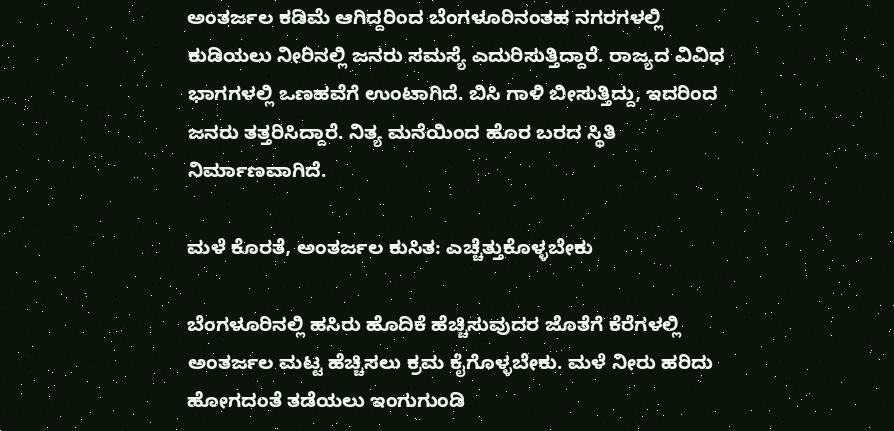ಅಂತರ್ಜಲ ಕಡಿಮೆ ಆಗಿದ್ದರಿಂದ ಬೆಂಗಳೂರಿನಂತಹ ನಗರಗಳಲ್ಲಿ ಕುಡಿಯಲು ನೀರಿನಲ್ಲಿ ಜನರು ಸಮಸ್ಯೆ ಎದುರಿಸುತ್ತಿದ್ದಾರೆ. ರಾಜ್ಯದ ವಿವಿಧ ಭಾಗಗಳಲ್ಲಿ ಒಣಹವೆಗೆ ಉಂಟಾಗಿದೆ. ಬಿಸಿ ಗಾಳಿ ಬೀಸುತ್ತಿದ್ದು, ಇದರಿಂದ ಜನರು ತತ್ತರಿಸಿದ್ದಾರೆ. ನಿತ್ಯ ಮನೆಯಿಂದ ಹೊರ ಬರದ ಸ್ಥಿತಿ ನಿರ್ಮಾಣವಾಗಿದೆ.

ಮಳೆ ಕೊರತೆ, ಅಂತರ್ಜಲ ಕುಸಿತ: ಎಚ್ಚೆತ್ತುಕೊಳ್ಳಬೇಕು

ಬೆಂಗಳೂರಿನಲ್ಲಿ ಹಸಿರು ಹೊದಿಕೆ ಹೆಚ್ಚಿಸುವುದರ ಜೊತೆಗೆ ಕೆರೆಗಳಲ್ಲಿ ಅಂತರ್ಜಲ ಮಟ್ಟ ಹೆಚ್ಚಿಸಲು ಕ್ರಮ ಕೈಗೊಳ್ಳಬೇಕು. ಮಳೆ ನೀರು ಹರಿದು ಹೋಗದಂತೆ ತಡೆಯಲು ಇಂಗುಗುಂಡಿ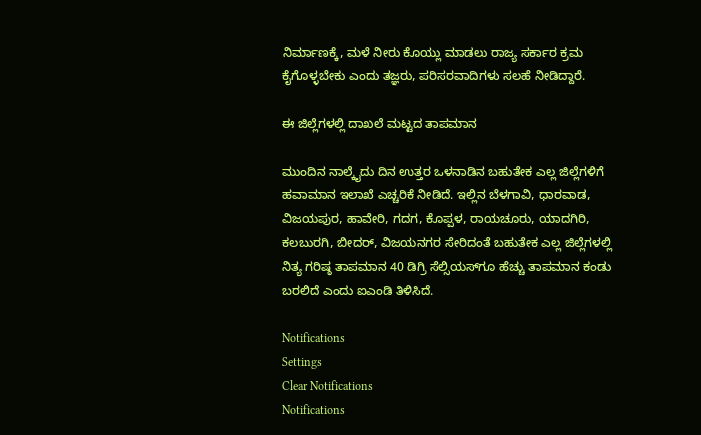ನಿರ್ಮಾಣಕ್ಕೆ, ಮಳೆ ನೀರು ಕೊಯ್ಲು ಮಾಡಲು ರಾಜ್ಯ ಸರ್ಕಾರ ಕ್ರಮ ಕೈಗೊಳ್ಳಬೇಕು ಎಂದು ತಜ್ಞರು, ಪರಿಸರವಾದಿಗಳು ಸಲಹೆ ನೀಡಿದ್ದಾರೆ.

ಈ ಜಿಲ್ಲೆಗಳಲ್ಲಿ ದಾಖಲೆ ಮಟ್ಟದ ತಾಪಮಾನ

ಮುಂದಿನ ನಾಲ್ಕೈದು ದಿನ ಉತ್ತರ ಒಳನಾಡಿನ ಬಹುತೇಕ ಎಲ್ಲ ಜಿಲ್ಲೆಗಳಿಗೆ ಹವಾಮಾನ ಇಲಾಖೆ ಎಚ್ಚರಿಕೆ ನೀಡಿದೆ. ಇಲ್ಲಿನ ಬೆಳಗಾವಿ, ಧಾರವಾಡ, ವಿಜಯಪುರ, ಹಾವೇರಿ, ಗದಗ, ಕೊಪ್ಪಳ, ರಾಯಚೂರು, ಯಾದಗಿರಿ, ಕಲಬುರಗಿ, ಬೀದರ್, ವಿಜಯನಗರ ಸೇರಿದಂತೆ ಬಹುತೇಕ ಎಲ್ಲ ಜಿಲ್ಲೆಗಳಲ್ಲಿ ನಿತ್ಯ ಗರಿಷ್ಠ ತಾಪಮಾನ 40 ಡಿಗ್ರಿ ಸೆಲ್ಸಿಯಸ್‌ಗೂ ಹೆಚ್ಚು ತಾಪಮಾನ ಕಂಡು ಬರಲಿದೆ ಎಂದು ಐಎಂಡಿ ತಿಳಿಸಿದೆ.

Notifications
Settings
Clear Notifications
Notifications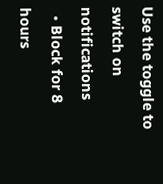Use the toggle to switch on notifications
  • Block for 8 hours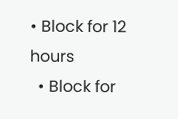• Block for 12 hours
  • Block for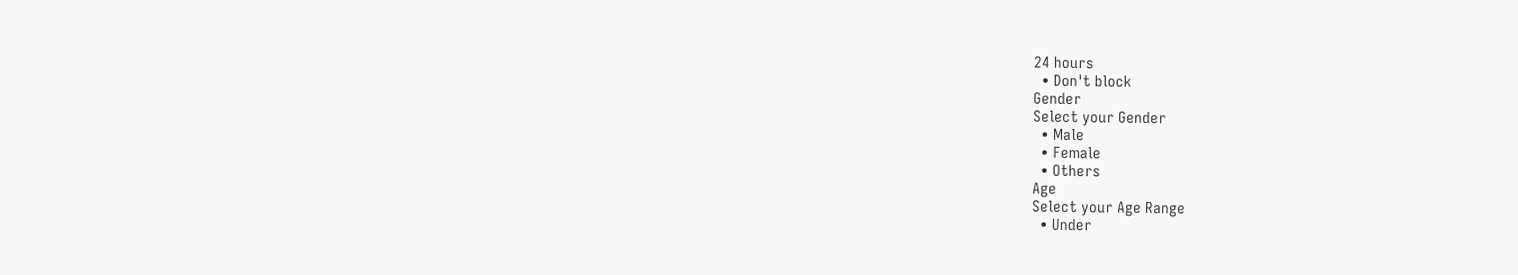24 hours
  • Don't block
Gender
Select your Gender
  • Male
  • Female
  • Others
Age
Select your Age Range
  • Under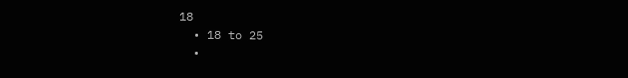18
  • 18 to 25
  •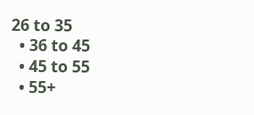26 to 35
  • 36 to 45
  • 45 to 55
  • 55+